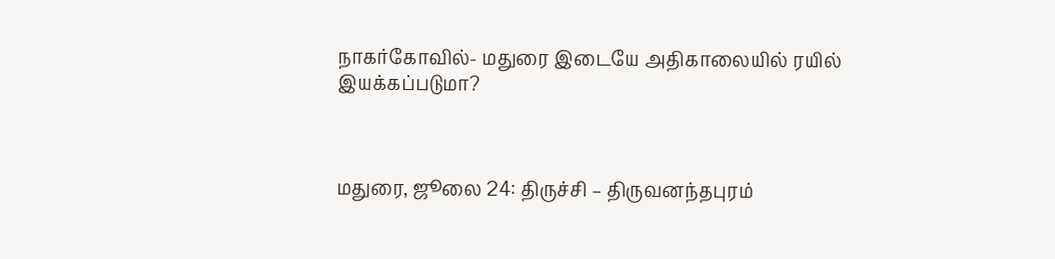நாகர்கோவில்- மதுரை இடையே அதிகாலையில் ரயில் இயக்கப்படுமா?



மதுரை, ஜூலை 24: திருச்சி – திருவனந்தபுரம்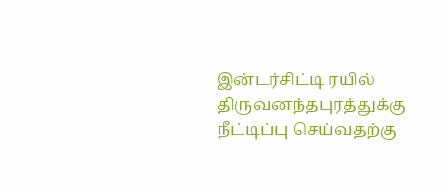இன்டர்சிட்டி ரயில் திருவனந்தபுரத்துக்கு நீட்டிப்பு செய்வதற்கு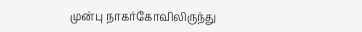முன்பு நாகர்கோவிலிருந்து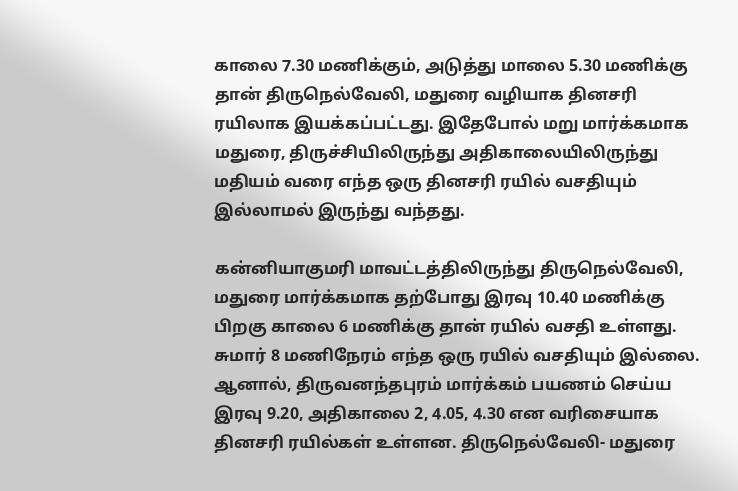காலை 7.30 மணிக்கும், அடுத்து மாலை 5.30 மணிக்கு தான் திருநெல்வேலி, மதுரை வழியாக தினசரி ரயிலாக இயக்கப்பட்டது. இதேபோல் மறு மார்க்கமாக மதுரை, திருச்சியிலிருந்து அதிகாலையிலிருந்து மதியம் வரை எந்த ஒரு தினசரி ரயில் வசதியும் இல்லாமல் இருந்து வந்தது.

கன்னியாகுமரி மாவட்டத்திலிருந்து திருநெல்வேலி, மதுரை மார்க்கமாக தற்போது இரவு 10.40 மணிக்கு பிறகு காலை 6 மணிக்கு தான் ரயில் வசதி உள்ளது. சுமார் 8 மணிநேரம் எந்த ஒரு ரயில் வசதியும் இல்லை. ஆனால், திருவனந்தபுரம் மார்க்கம் பயணம் செய்ய இரவு 9.20, அதிகாலை 2, 4.05, 4.30 என வரிசையாக தினசரி ரயில்கள் உள்ளன. திருநெல்வேலி- மதுரை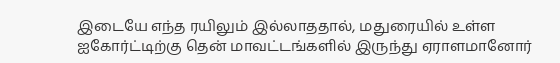இடையே எந்த ரயிலும் இல்லாததால், மதுரையில் உள்ள ஐகோர்ட்டிற்கு தென் மாவட்டங்களில் இருந்து ஏராளமானோர்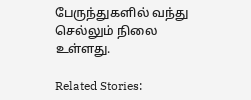பேருந்துகளில் வந்து செல்லும் நிலை உள்ளது.

Related Stories: